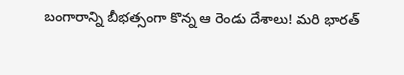బంగారాన్ని బీభత్సంగా కొన్న ఆ రెండు దేశాలు! మరి భారత్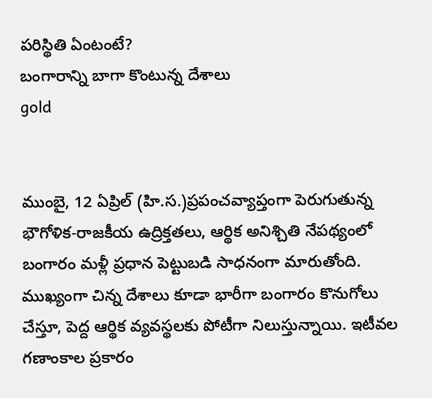పరిస్థితి ఏంటంటే?
బంగారాన్ని బాగా కొంటున్న దేశాలు
gold


ముంబై, 12 ఏప్రిల్ (హి.స.)ప్రపంచవ్యాప్తంగా పెరుగుతున్న భౌగోళిక-రాజకీయ ఉద్రిక్తతలు, ఆర్థిక అనిశ్చితి నేపథ్యంలో బంగారం మళ్లీ ప్రధాన పెట్టుబడి సాధనంగా మారుతోంది. ముఖ్యంగా చిన్న దేశాలు కూడా భారీగా బంగారం కొనుగోలు చేస్తూ, పెద్ద ఆర్థిక వ్యవస్థలకు పోటీగా నిలుస్తున్నాయి. ఇటీవల గణాంకాల ప్రకారం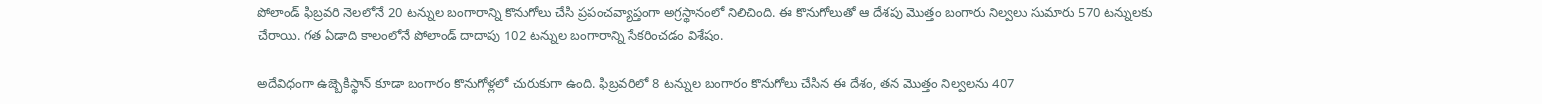పోలాండ్ ఫిబ్రవరి నెలలోనే 20 టన్నుల బంగారాన్ని కొనుగోలు చేసి ప్రపంచవ్యాప్తంగా అగ్రస్థానంలో నిలిచింది. ఈ కొనుగోలుతో ఆ దేశపు మొత్తం బంగారు నిల్వలు సుమారు 570 టన్నులకు చేరాయి. గత ఏడాది కాలంలోనే పోలాండ్ దాదాపు 102 టన్నుల బంగారాన్ని సేకరించడం విశేషం.

అదేవిధంగా ఉజ్బెకిస్థాన్ కూడా బంగారం కొనుగోళ్లలో చురుకుగా ఉంది. ఫిబ్రవరిలో 8 టన్నుల బంగారం కొనుగోలు చేసిన ఈ దేశం, తన మొత్తం నిల్వలను 407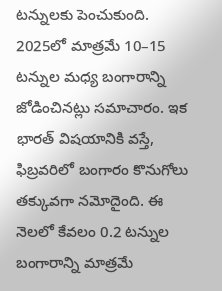టన్నులకు పెంచుకుంది. 2025లో మాత్రమే 10–15 టన్నుల మధ్య బంగారాన్ని జోడించినట్లు సమాచారం. ఇక భారత్ విషయానికి వస్తే, ఫిబ్రవరిలో బంగారం కొనుగోలు తక్కువగా నమోదైంది. ఈ నెలలో కేవలం 0.2 టన్నుల బంగారాన్ని మాత్రమే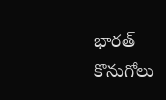భారత్ కొనుగోలు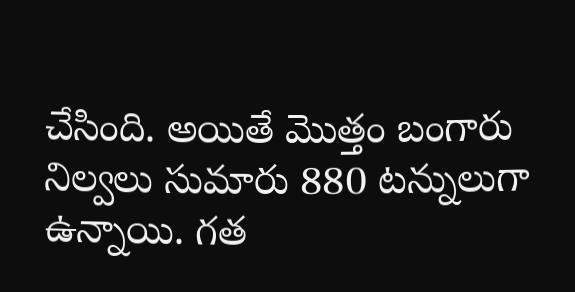చేసింది. అయితే మొత్తం బంగారు నిల్వలు సుమారు 880 టన్నులుగా ఉన్నాయి. గత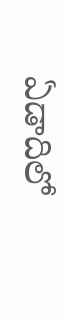ఏడాదిలో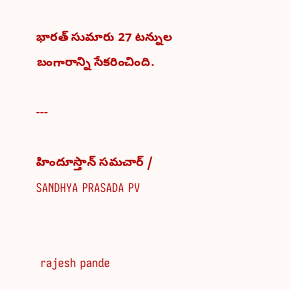భారత్ సుమారు 27 టన్నుల బంగారాన్ని సేకరించింది.

---

హిందూస్తాన్ సమచార్ / SANDHYA PRASADA PV


 rajesh pande